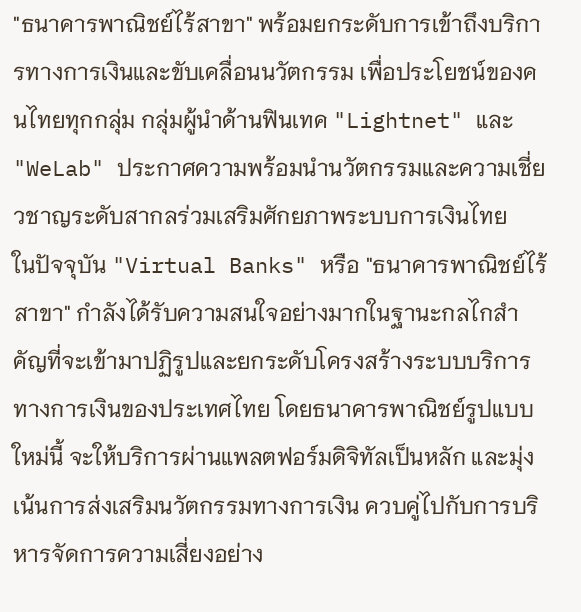"ธนาคารพาณิชย์ไร้สาขา" พร้อมยกระดับการเข้าถึงบริการทางการเงินและขับเคลื่อนนวัตกรรม เพื่อประโยชน์ของคนไทยทุกกลุ่ม กลุ่มผู้นำด้านฟินเทค "Lightnet" และ "WeLab" ประกาศความพร้อมนำนวัตกรรมและความเชี่ยวชาญระดับสากลร่วมเสริมศักยภาพระบบการเงินไทย
ในปัจจุบัน "Virtual Banks" หรือ "ธนาคารพาณิชย์ไร้สาขา" กำลังได้รับความสนใจอย่างมากในฐานะกลไกสำคัญที่จะเข้ามาปฏิรูปและยกระดับโครงสร้างระบบบริการทางการเงินของประเทศไทย โดยธนาคารพาณิชย์รูปแบบใหม่นี้ จะให้บริการผ่านแพลตฟอร์มดิจิทัลเป็นหลัก และมุ่งเน้นการส่งเสริมนวัตกรรมทางการเงิน ควบคู่ไปกับการบริหารจัดการความเสี่ยงอย่าง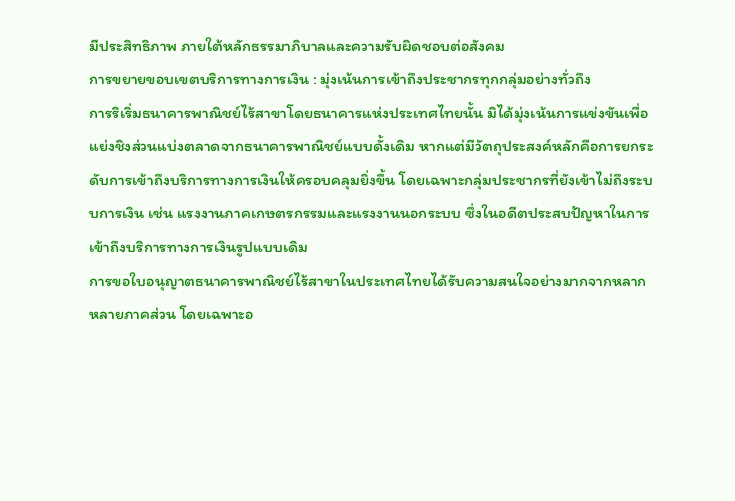มีประสิทธิภาพ ภายใต้หลักธรรมาภิบาลและความรับผิดชอบต่อสังคม
การขยายขอบเขตบริการทางการเงิน : มุ่งเน้นการเข้าถึงประชากรทุกกลุ่มอย่างทั่วถึง
การริเริ่มธนาคารพาณิชย์ไร้สาขาโดยธนาคารแห่งประเทศไทยนั้น มิได้มุ่งเน้นการแข่งขันเพื่อแย่งชิงส่วนแบ่งตลาดจากธนาคารพาณิชย์แบบดั้งเดิม หากแต่มีวัตถุประสงค์หลักคือการยกระดับการเข้าถึงบริการทางการเงินให้ครอบคลุมยิ่งขึ้น โดยเฉพาะกลุ่มประชากรที่ยังเข้าไม่ถึงระบบการเงิน เช่น แรงงานภาคเกษตรกรรมและแรงงานนอกระบบ ซึ่งในอดีตประสบปัญหาในการเข้าถึงบริการทางการเงินรูปแบบเดิม
การขอใบอนุญาตธนาคารพาณิชย์ไร้สาขาในประเทศไทยได้รับความสนใจอย่างมากจากหลากหลายภาคส่วน โดยเฉพาะอ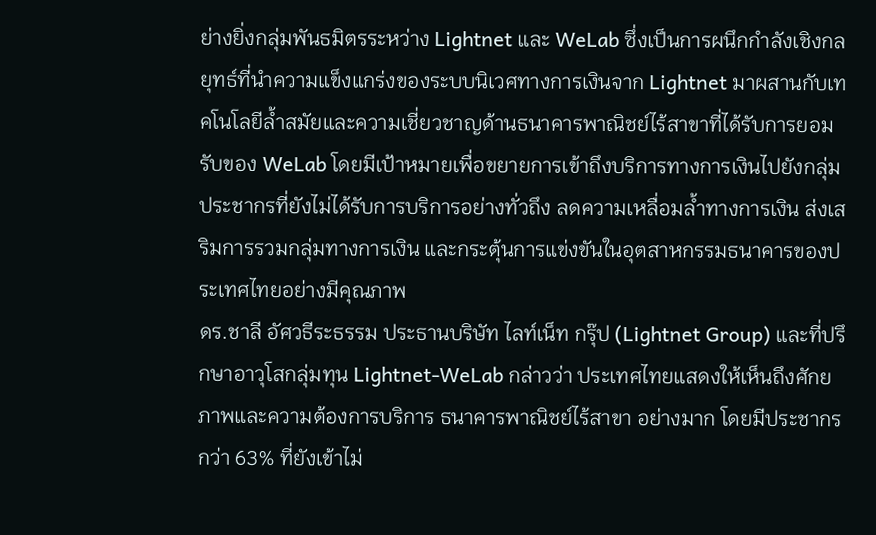ย่างยิ่งกลุ่มพันธมิตรระหว่าง Lightnet และ WeLab ซึ่งเป็นการผนึกกำลังเชิงกลยุทธ์ที่นำความแข็งแกร่งของระบบนิเวศทางการเงินจาก Lightnet มาผสานกับเทคโนโลยีล้ำสมัยและความเชี่ยวชาญด้านธนาคารพาณิชย์ไร้สาขาที่ได้รับการยอมรับของ WeLab โดยมีเป้าหมายเพื่อขยายการเข้าถึงบริการทางการเงินไปยังกลุ่มประชากรที่ยังไม่ได้รับการบริการอย่างทั่วถึง ลดความเหลื่อมล้ำทางการเงิน ส่งเสริมการรวมกลุ่มทางการเงิน และกระตุ้นการแข่งขันในอุตสาหกรรมธนาคารของประเทศไทยอย่างมีคุณภาพ
ดร.ชาลี อัศวธีระธรรม ประธานบริษัท ไลท์เน็ท กรุ๊ป (Lightnet Group) และที่ปรึกษาอาวุโสกลุ่มทุน Lightnet-WeLab กล่าวว่า ประเทศไทยแสดงให้เห็นถึงศักยภาพและความต้องการบริการ ธนาคารพาณิชย์ไร้สาขา อย่างมาก โดยมีประชากรกว่า 63% ที่ยังเข้าไม่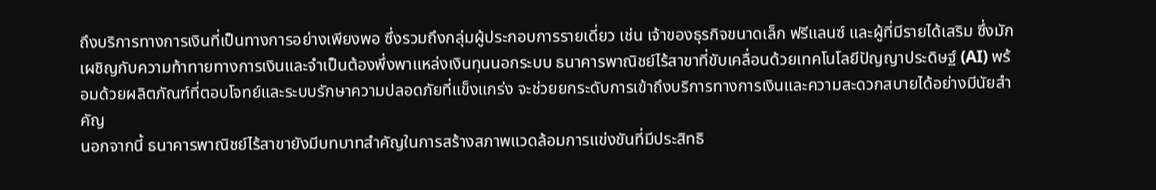ถึงบริการทางการเงินที่เป็นทางการอย่างเพียงพอ ซึ่งรวมถึงกลุ่มผู้ประกอบการรายเดี่ยว เช่น เจ้าของธุรกิจขนาดเล็ก ฟรีแลนซ์ และผู้ที่มีรายได้เสริม ซึ่งมักเผชิญกับความท้าทายทางการเงินและจำเป็นต้องพึ่งพาแหล่งเงินทุนนอกระบบ ธนาคารพาณิชย์ไร้สาขาที่ขับเคลื่อนด้วยเทคโนโลยีปัญญาประดิษฐ์ (AI) พร้อมด้วยผลิตภัณฑ์ที่ตอบโจทย์และระบบรักษาความปลอดภัยที่แข็งแกร่ง จะช่วยยกระดับการเข้าถึงบริการทางการเงินและความสะดวกสบายได้อย่างมีนัยสำคัญ
นอกจากนี้ ธนาคารพาณิชย์ไร้สาขายังมีบทบาทสำคัญในการสร้างสภาพแวดล้อมการแข่งขันที่มีประสิทธิ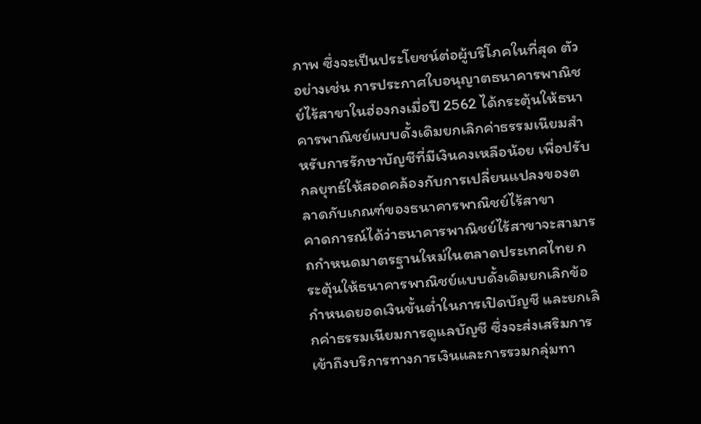ภาพ ซึ่งจะเป็นประโยชน์ต่อผู้บริโภคในที่สุด ตัวอย่างเช่น การประกาศใบอนุญาตธนาคารพาณิชย์ไร้สาขาในฮ่องกงเมื่อปี 2562 ได้กระตุ้นให้ธนาคารพาณิชย์แบบดั้งเดิมยกเลิกค่าธรรมเนียมสำหรับการรักษาบัญชีที่มีเงินคงเหลือน้อย เพื่อปรับกลยุทธ์ให้สอดคล้องกับการเปลี่ยนแปลงของตลาดกับเกณฑ์ของธนาคารพาณิชย์ไร้สาขา
คาดการณ์ได้ว่าธนาคารพาณิชย์ไร้สาขาจะสามารถกำหนดมาตรฐานใหม่ในตลาดประเทศไทย กระตุ้นให้ธนาคารพาณิชย์แบบดั้งเดิมยกเลิกข้อกำหนดยอดเงินขั้นต่ำในการเปิดบัญชี และยกเลิกค่าธรรมเนียมการดูแลบัญชี ซึ่งจะส่งเสริมการเข้าถึงบริการทางการเงินและการรวมกลุ่มทา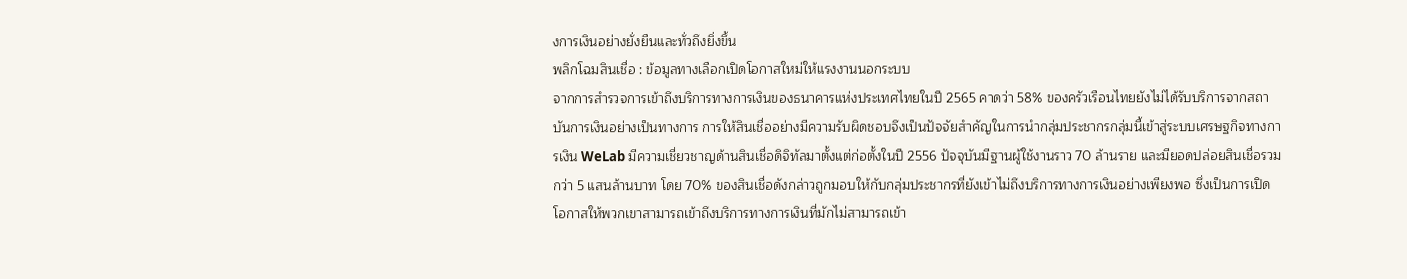งการเงินอย่างยั่งยืนและทั่วถึงยิ่งขึ้น
พลิกโฉมสินเชื่อ : ข้อมูลทางเลือกเปิดโอกาสใหม่ให้แรงงานนอกระบบ
จากการสำรวจการเข้าถึงบริการทางการเงินของธนาคารแห่งประเทศไทยในปี 2565 คาดว่า 58% ของครัวเรือนไทยยังไม่ได้รับบริการจากสถาบันการเงินอย่างเป็นทางการ การให้สินเชื่ออย่างมีความรับผิดชอบจึงเป็นปัจจัยสำคัญในการนำกลุ่มประชากรกลุ่มนี้เข้าสู่ระบบเศรษฐกิจทางการเงิน WeLab มีความเชี่ยวชาญด้านสินเชื่อดิจิทัลมาตั้งแต่ก่อตั้งในปี 2556 ปัจจุบันมีฐานผู้ใช้งานราว 70 ล้านราย และมียอดปล่อยสินเชื่อรวมกว่า 5 แสนล้านบาท โดย 70% ของสินเชื่อดังกล่าวถูกมอบให้กับกลุ่มประชากรที่ยังเข้าไม่ถึงบริการทางการเงินอย่างเพียงพอ ซึ่งเป็นการเปิดโอกาสให้พวกเขาสามารถเข้าถึงบริการทางการเงินที่มักไม่สามารถเข้า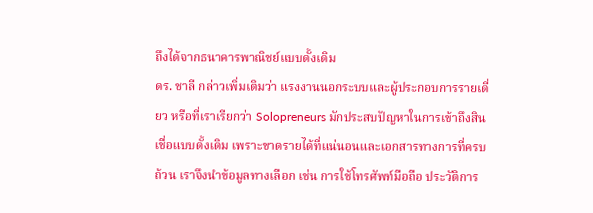ถึงได้จากธนาคารพาณิชย์แบบดั้งเดิม
ดร. ชาลี กล่าวเพิ่มเติมว่า แรงงานนอกระบบและผู้ประกอบการรายเดี่ยว หรือที่เราเรียกว่า Solopreneurs มักประสบปัญหาในการเข้าถึงสินเชื่อแบบดั้งเดิม เพราะขาดรายได้ที่แน่นอนและเอกสารทางการที่ครบถ้วน เราจึงนำข้อมูลทางเลือก เช่น การใช้โทรศัพท์มือถือ ประวัติการ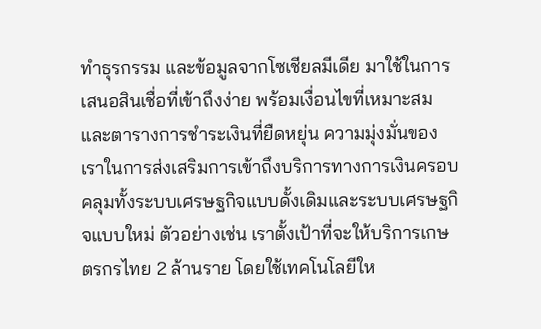ทำธุรกรรม และข้อมูลจากโซเชียลมีเดีย มาใช้ในการเสนอสินเชื่อที่เข้าถึงง่าย พร้อมเงื่อนไขที่เหมาะสมและตารางการชำระเงินที่ยืดหยุ่น ความมุ่งมั่นของเราในการส่งเสริมการเข้าถึงบริการทางการเงินครอบคลุมทั้งระบบเศรษฐกิจแบบดั้งเดิมและระบบเศรษฐกิจแบบใหม่ ตัวอย่างเช่น เราตั้งเป้าที่จะให้บริการเกษตรกรไทย 2 ล้านราย โดยใช้เทคโนโลยีให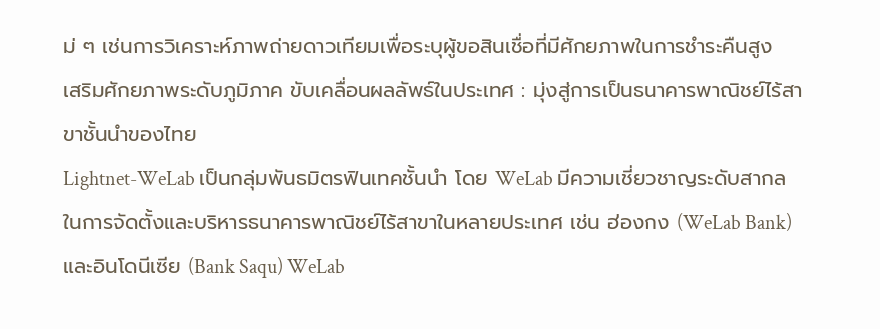ม่ ๆ เช่นการวิเคราะห์ภาพถ่ายดาวเทียมเพื่อระบุผู้ขอสินเชื่อที่มีศักยภาพในการชำระคืนสูง
เสริมศักยภาพระดับภูมิภาค ขับเคลื่อนผลลัพธ์ในประเทศ : มุ่งสู่การเป็นธนาคารพาณิชย์ไร้สาขาชั้นนำของไทย
Lightnet-WeLab เป็นกลุ่มพันธมิตรฟินเทคชั้นนำ โดย WeLab มีความเชี่ยวชาญระดับสากลในการจัดตั้งและบริหารธนาคารพาณิชย์ไร้สาขาในหลายประเทศ เช่น ฮ่องกง (WeLab Bank) และอินโดนีเซีย (Bank Saqu) WeLab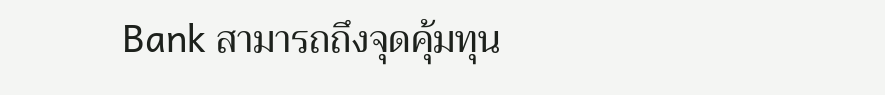Bank สามารถถึงจุดคุ้มทุน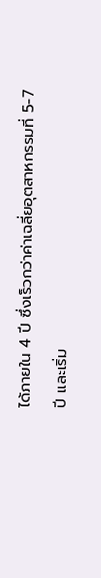ได้ภายใน 4 ปี ซึ่งเร็วกว่าค่าเฉลี่ยอุตสาหกรรมที่ 5-7 ปี และเริ่ม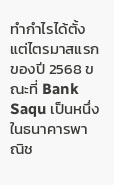ทำกำไรได้ตั้งแต่ไตรมาสแรกของปี 2568 ขณะที่ Bank Saqu เป็นหนึ่งในธนาคารพาณิช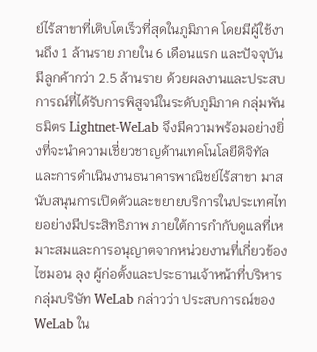ย์ไร้สาขาที่เติบโตเร็วที่สุดในภูมิภาค โดยมีผู้ใช้งานถึง 1 ล้านราย ภายใน 6 เดือนแรก และปัจจุบันมีลูกค้ากว่า 2.5 ล้านราย ด้วยผลงานและประสบการณ์ที่ได้รับการพิสูจน์ในระดับภูมิภาค กลุ่มพันธมิตร Lightnet-WeLab จึงมีความพร้อมอย่างยิ่งที่จะนำความเชี่ยวชาญด้านเทคโนโลยีดิจิทัลและการดำเนินงานธนาคารพาณิชย์ไร้สาขา มาสนับสนุนการเปิดตัวและขยายบริการในประเทศไทยอย่างมีประสิทธิภาพ ภายใต้การกำกับดูแลที่เหมาะสมและการอนุญาตจากหน่วยงานที่เกี่ยวข้อง
ไซมอน ลุง ผู้ก่อตั้งและประธานเจ้าหน้าที่บริหารกลุ่มบริษัท WeLab กล่าวว่า ประสบการณ์ของ WeLab ใน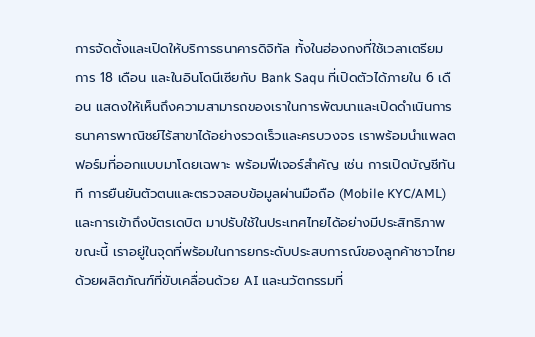การจัดตั้งและเปิดให้บริการธนาคารดิจิทัล ทั้งในฮ่องกงที่ใช้เวลาเตรียมการ 18 เดือน และในอินโดนีเซียกับ Bank Saqu ที่เปิดตัวได้ภายใน 6 เดือน แสดงให้เห็นถึงความสามารถของเราในการพัฒนาและเปิดดำเนินการธนาคารพาณิชย์ไร้สาขาได้อย่างรวดเร็วและครบวงจร เราพร้อมนำแพลตฟอร์มที่ออกแบบมาโดยเฉพาะ พร้อมฟีเจอร์สำคัญ เช่น การเปิดบัญชีทันที การยืนยันตัวตนและตรวจสอบข้อมูลผ่านมือถือ (Mobile KYC/AML) และการเข้าถึงบัตรเดบิต มาปรับใช้ในประเทศไทยได้อย่างมีประสิทธิภาพ ขณะนี้ เราอยู่ในจุดที่พร้อมในการยกระดับประสบการณ์ของลูกค้าชาวไทย ด้วยผลิตภัณฑ์ที่ขับเคลื่อนด้วย AI และนวัตกรรมที่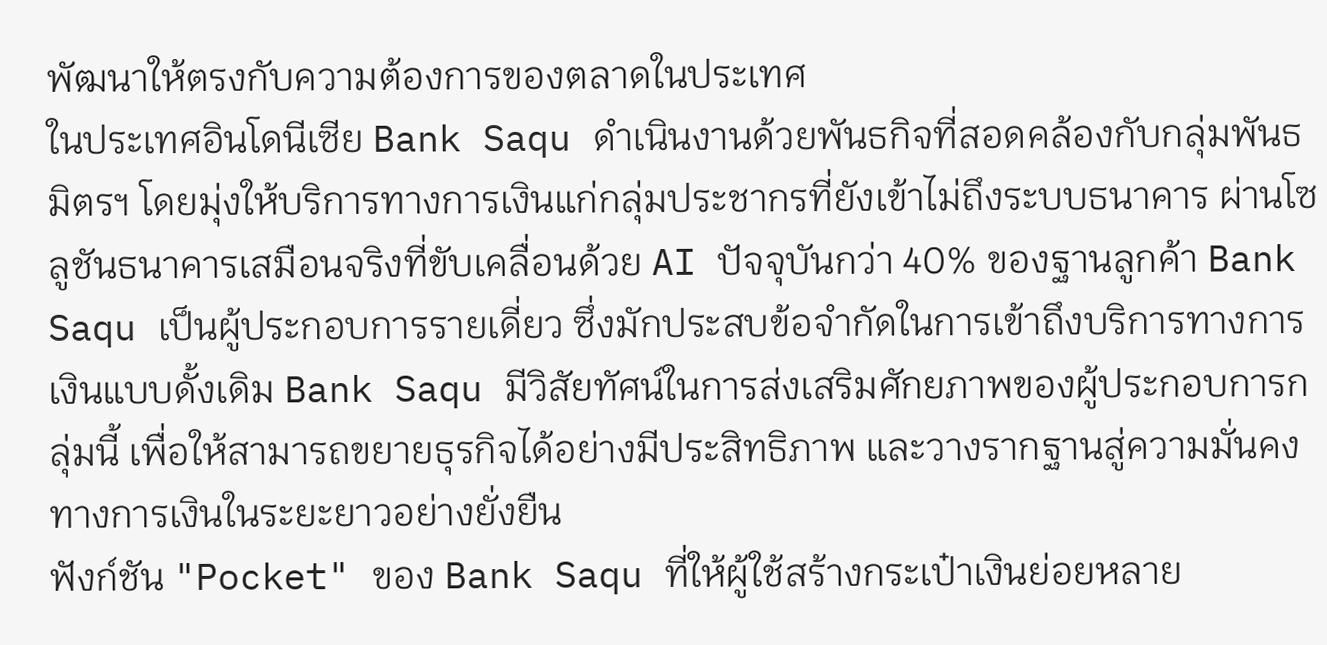พัฒนาให้ตรงกับความต้องการของตลาดในประเทศ
ในประเทศอินโดนีเซีย Bank Saqu ดำเนินงานด้วยพันธกิจที่สอดคล้องกับกลุ่มพันธมิตรฯ โดยมุ่งให้บริการทางการเงินแก่กลุ่มประชากรที่ยังเข้าไม่ถึงระบบธนาคาร ผ่านโซลูชันธนาคารเสมือนจริงที่ขับเคลื่อนด้วย AI ปัจจุบันกว่า 40% ของฐานลูกค้า Bank Saqu เป็นผู้ประกอบการรายเดี่ยว ซึ่งมักประสบข้อจำกัดในการเข้าถึงบริการทางการเงินแบบดั้งเดิม Bank Saqu มีวิสัยทัศน์ในการส่งเสริมศักยภาพของผู้ประกอบการกลุ่มนี้ เพื่อให้สามารถขยายธุรกิจได้อย่างมีประสิทธิภาพ และวางรากฐานสู่ความมั่นคงทางการเงินในระยะยาวอย่างยั่งยืน
ฟังก์ชัน "Pocket" ของ Bank Saqu ที่ให้ผู้ใช้สร้างกระเป๋าเงินย่อยหลาย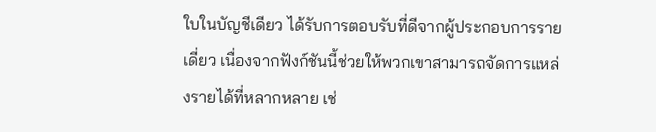ใบในบัญชีเดียว ได้รับการตอบรับที่ดีจากผู้ประกอบการรายเดี่ยว เนื่องจากฟังก์ชันนี้ช่วยให้พวกเขาสามารถจัดการแหล่งรายได้ที่หลากหลาย เช่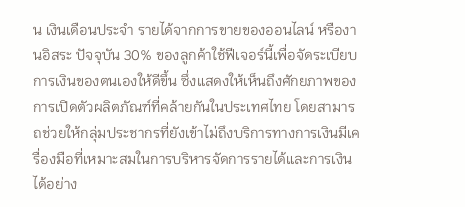น เงินเดือนประจำ รายได้จากการขายของออนไลน์ หรืองานอิสระ ปัจจุบัน 30% ของลูกค้าใช้ฟีเจอร์นี้เพื่อจัดระเบียบการเงินของตนเองให้ดีขึ้น ซึ่งแสดงให้เห็นถึงศักยภาพของการเปิดตัวผลิตภัณฑ์ที่คล้ายกันในประเทศไทย โดยสามารถช่วยให้กลุ่มประชากรที่ยังเข้าไม่ถึงบริการทางการเงินมีเครื่องมือที่เหมาะสมในการบริหารจัดการรายได้และการเงินได้อย่าง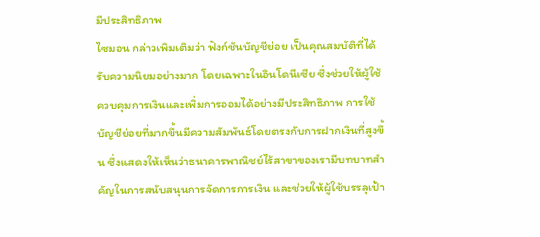มีประสิทธิภาพ
ไซมอน กล่าวเพิมเติมว่า ฟังก์ชันบัญชีย่อย เป็นคุณสมบัติที่ได้รับความนิยมอย่างมาก โดยเฉพาะในอินโดนีเซีย ซึ่งช่วยให้ผู้ใช้ควบคุมการเงินและเพิ่มการออมได้อย่างมีประสิทธิภาพ การใช้บัญชีย่อยที่มากขึ้นมีความสัมพันธ์โดยตรงกับการฝากเงินที่สูงขึ้น ซึ่งแสดงให้เห็นว่าธนาคารพาณิชย์ไร้สาขาของเรามีบทบาทสำคัญในการสนับสนุนการจัดการการเงิน และช่วยให้ผู้ใช้บรรลุเป้า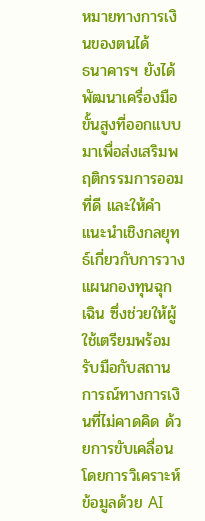หมายทางการเงินของตนได้
ธนาคารฯ ยังได้พัฒนาเครื่องมือขั้นสูงที่ออกแบบมาเพื่อส่งเสริมพฤติกรรมการออมที่ดี และให้คำแนะนำเชิงกลยุทธ์เกี่ยวกับการวางแผนกองทุนฉุกเฉิน ซึ่งช่วยให้ผู้ใช้เตรียมพร้อมรับมือกับสถานการณ์ทางการเงินที่ไม่คาดคิด ด้วยการขับเคลื่อนโดยการวิเคราะห์ข้อมูลด้วย AI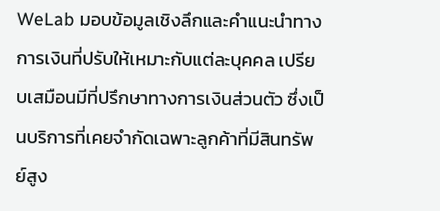WeLab มอบข้อมูลเชิงลึกและคำแนะนำทางการเงินที่ปรับให้เหมาะกับแต่ละบุคคล เปรียบเสมือนมีที่ปรึกษาทางการเงินส่วนตัว ซึ่งเป็นบริการที่เคยจำกัดเฉพาะลูกค้าที่มีสินทรัพย์สูง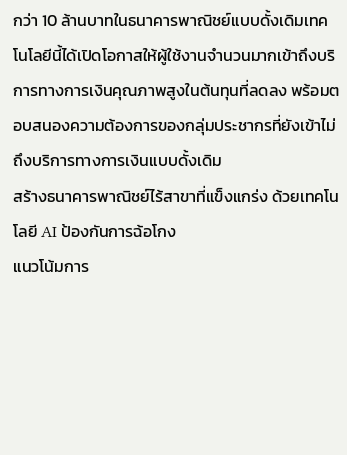กว่า 10 ล้านบาทในธนาคารพาณิชย์แบบดั้งเดิมเทคโนโลยีนี้ได้เปิดโอกาสให้ผู้ใช้งานจำนวนมากเข้าถึงบริการทางการเงินคุณภาพสูงในต้นทุนที่ลดลง พร้อมตอบสนองความต้องการของกลุ่มประชากรที่ยังเข้าไม่ถึงบริการทางการเงินแบบดั้งเดิม
สร้างธนาคารพาณิชย์ไร้สาขาที่แข็งแกร่ง ด้วยเทคโนโลยี AI ป้องกันการฉ้อโกง
แนวโน้มการ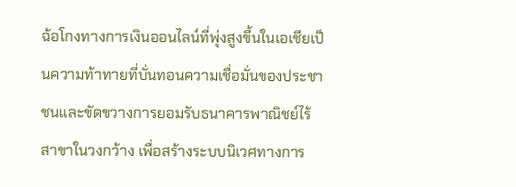ฉ้อโกงทางการเงินออนไลน์ที่พุ่งสูงขึ้นในเอเชียเป็นความท้าทายที่บั่นทอนความเชื่อมั่นของประชาชนและขัดขวางการยอมรับธนาคารพาณิชย์ไร้สาขาในวงกว้าง เพื่อสร้างระบบนิเวศทางการ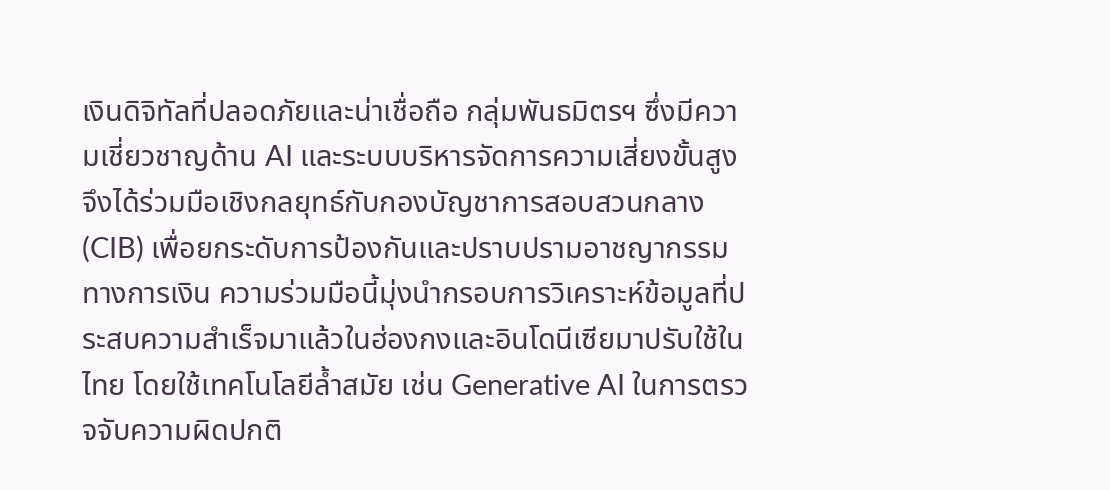เงินดิจิทัลที่ปลอดภัยและน่าเชื่อถือ กลุ่มพันธมิตรฯ ซึ่งมีความเชี่ยวชาญด้าน AI และระบบบริหารจัดการความเสี่ยงขั้นสูง จึงได้ร่วมมือเชิงกลยุทธ์กับกองบัญชาการสอบสวนกลาง (CIB) เพื่อยกระดับการป้องกันและปราบปรามอาชญากรรมทางการเงิน ความร่วมมือนี้มุ่งนำกรอบการวิเคราะห์ข้อมูลที่ประสบความสำเร็จมาแล้วในฮ่องกงและอินโดนีเซียมาปรับใช้ในไทย โดยใช้เทคโนโลยีล้ำสมัย เช่น Generative AI ในการตรวจจับความผิดปกติ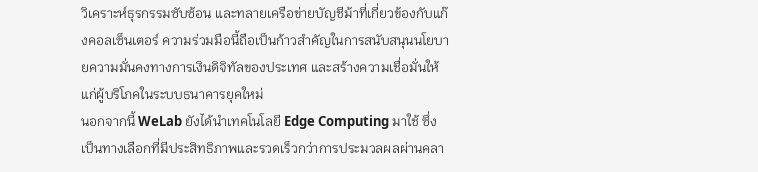วิเคราะห์ธุรกรรมซับซ้อน และทลายเครือข่ายบัญชีม้าที่เกี่ยวข้องกับแก๊งคอลเซ็นเตอร์ ความร่วมมือนี้ถือเป็นก้าวสำคัญในการสนับสนุนนโยบายความมั่นคงทางการเงินดิจิทัลของประเทศ และสร้างความเชื่อมั่นให้แก่ผู้บริโภคในระบบธนาคารยุคใหม่
นอกจากนี้ WeLab ยังได้นำเทคโนโลยี Edge Computing มาใช้ ซึ่งเป็นทางเลือกที่มีประสิทธิภาพและรวดเร็วกว่าการประมวลผลผ่านคลา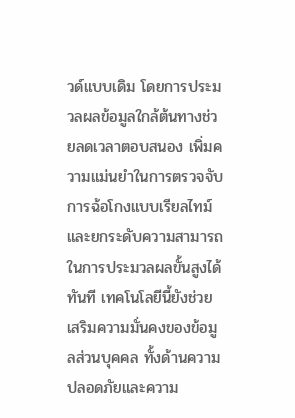วด์แบบเดิม โดยการประมวลผลข้อมูลใกล้ต้นทางช่วยลดเวลาตอบสนอง เพิ่มความแม่นยำในการตรวจจับการฉ้อโกงแบบเรียลไทม์ และยกระดับความสามารถในการประมวลผลขั้นสูงได้ทันที เทคโนโลยีนี้ยังช่วยเสริมความมั่นคงของข้อมูลส่วนบุคคล ทั้งด้านความปลอดภัยและความ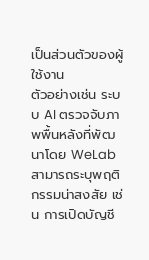เป็นส่วนตัวของผู้ใช้งาน
ตัวอย่างเช่น ระบบ AI ตรวจจับภาพพื้นหลังที่พัฒนาโดย WeLab สามารถระบุพฤติกรรมน่าสงสัย เช่น การเปิดบัญชี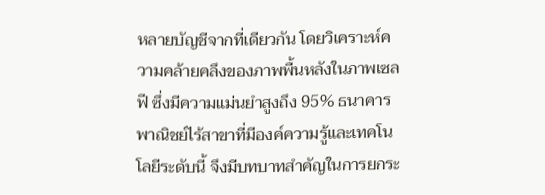หลายบัญชีจากที่เดียวกัน โดยวิเคราะห์ความคล้ายคลึงของภาพพื้นหลังในภาพเซลฟี ซึ่งมีความแม่นยำสูงถึง 95% ธนาคารพาณิชย์ไร้สาขาที่มีองค์ความรู้และเทคโนโลยีระดับนี้ จึงมีบทบาทสำคัญในการยกระ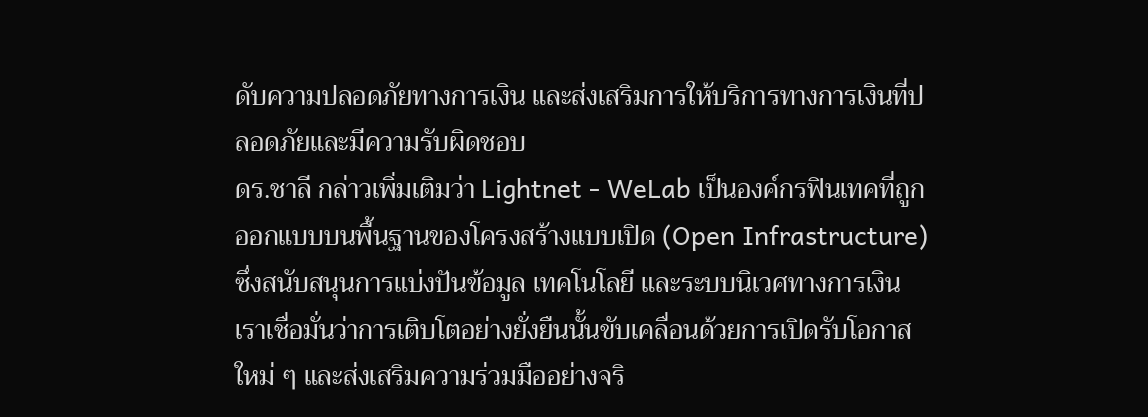ดับความปลอดภัยทางการเงิน และส่งเสริมการให้บริการทางการเงินที่ปลอดภัยและมีความรับผิดชอบ
ดร.ชาลี กล่าวเพิ่มเติมว่า Lightnet - WeLab เป็นองค์กรฟินเทคที่ถูกออกแบบบนพื้นฐานของโครงสร้างแบบเปิด (Open Infrastructure) ซึ่งสนับสนุนการแบ่งปันข้อมูล เทคโนโลยี และระบบนิเวศทางการเงิน เราเชื่อมั่นว่าการเติบโตอย่างยั่งยืนนั้นขับเคลื่อนด้วยการเปิดรับโอกาสใหม่ ๆ และส่งเสริมความร่วมมืออย่างจริ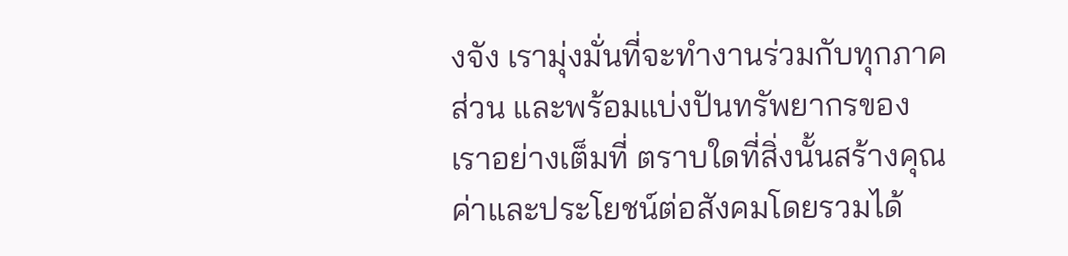งจัง เรามุ่งมั่นที่จะทำงานร่วมกับทุกภาคส่วน และพร้อมแบ่งปันทรัพยากรของเราอย่างเต็มที่ ตราบใดที่สิ่งนั้นสร้างคุณค่าและประโยชน์ต่อสังคมโดยรวมได้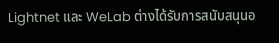Lightnet และ WeLab ต่างได้รับการสนับสนุนอ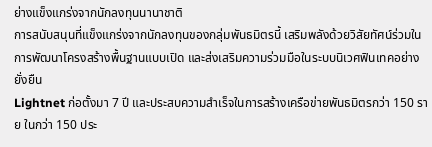ย่างแข็งแกร่งจากนักลงทุนนานาชาติ
การสนับสนุนที่แข็งแกร่งจากนักลงทุนของกลุ่มพันธมิตรนี้ เสริมพลังด้วยวิสัยทัศน์ร่วมในการพัฒนาโครงสร้างพื้นฐานแบบเปิด และส่งเสริมความร่วมมือในระบบนิเวศฟินเทคอย่างยั่งยืน
Lightnet ก่อตั้งมา 7 ปี และประสบความสำเร็จในการสร้างเครือข่ายพันธมิตรกว่า 150 ราย ในกว่า 150 ประ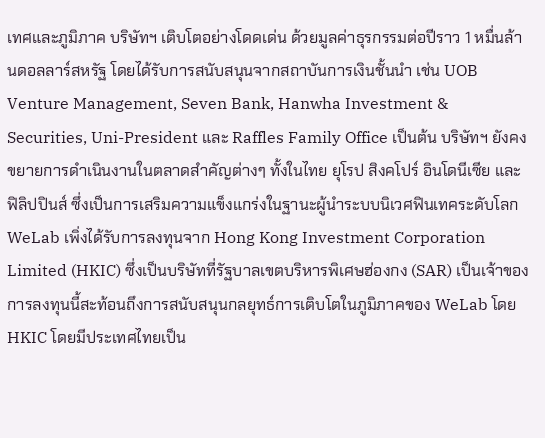เทศและภูมิภาค บริษัทฯ เติบโตอย่างโดดเด่น ด้วยมูลค่าธุรกรรมต่อปีราว 1 หมื่นล้านดอลลาร์สหรัฐ โดยได้รับการสนับสนุนจากสถาบันการเงินชั้นนำ เช่น UOB Venture Management, Seven Bank, Hanwha Investment & Securities, Uni-President และ Raffles Family Office เป็นต้น บริษัทฯ ยังคงขยายการดำเนินงานในตลาดสำคัญต่างๆ ทั้งในไทย ยุโรป สิงคโปร์ อินโดนีเซีย และฟิลิปปินส์ ซึ่งเป็นการเสริมความแข็งแกร่งในฐานะผู้นำระบบนิเวศฟินเทคระดับโลก
WeLab เพิ่งได้รับการลงทุนจาก Hong Kong Investment Corporation Limited (HKIC) ซึ่งเป็นบริษัทที่รัฐบาลเขตบริหารพิเศษฮ่องกง (SAR) เป็นเจ้าของ การลงทุนนี้สะท้อนถึงการสนับสนุนกลยุทธ์การเติบโตในภูมิภาคของ WeLab โดย HKIC โดยมีประเทศไทยเป็น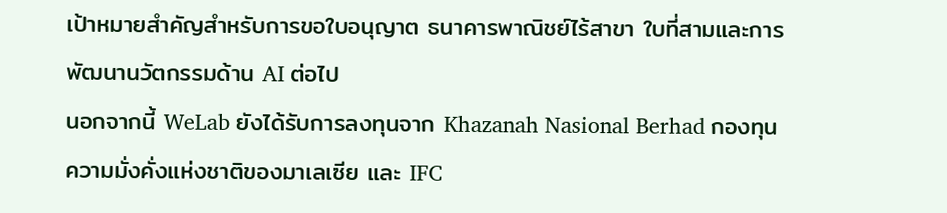เป้าหมายสำคัญสำหรับการขอใบอนุญาต ธนาคารพาณิชย์ไร้สาขา ใบที่สามและการพัฒนานวัตกรรมด้าน AI ต่อไป
นอกจากนี้ WeLab ยังได้รับการลงทุนจาก Khazanah Nasional Berhad กองทุนความมั่งคั่งแห่งชาติของมาเลเซีย และ IFC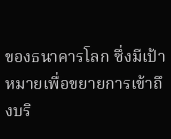ของธนาคารโลก ซึ่งมีเป้าหมายเพื่อขยายการเข้าถึงบริ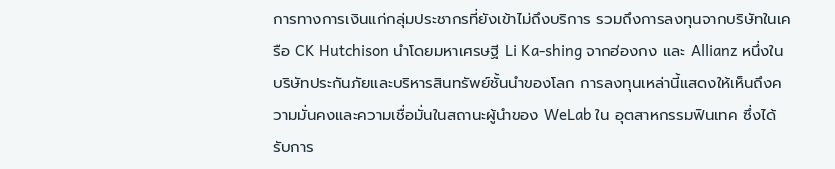การทางการเงินแก่กลุ่มประชากรที่ยังเข้าไม่ถึงบริการ รวมถึงการลงทุนจากบริษัทในเครือ CK Hutchison นำโดยมหาเศรษฐี Li Ka-shing จากฮ่องกง และ Allianz หนึ่งในบริษัทประกันภัยและบริหารสินทรัพย์ชั้นนำของโลก การลงทุนเหล่านี้แสดงให้เห็นถึงความมั่นคงและความเชื่อมั่นในสถานะผู้นำของ WeLab ใน อุตสาหกรรมฟินเทค ซึ่งได้รับการ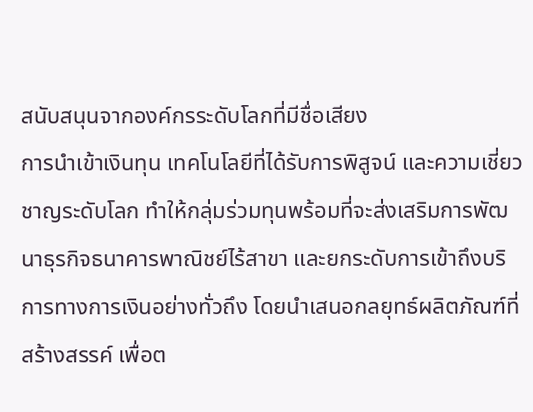สนับสนุนจากองค์กรระดับโลกที่มีชื่อเสียง
การนำเข้าเงินทุน เทคโนโลยีที่ได้รับการพิสูจน์ และความเชี่ยวชาญระดับโลก ทำให้กลุ่มร่วมทุนพร้อมที่จะส่งเสริมการพัฒนาธุรกิจธนาคารพาณิชย์ไร้สาขา และยกระดับการเข้าถึงบริการทางการเงินอย่างทั่วถึง โดยนำเสนอกลยุทธ์ผลิตภัณฑ์ที่สร้างสรรค์ เพื่อต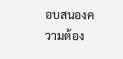อบสนองความต้อง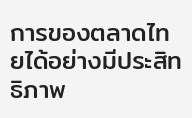การของตลาดไทยได้อย่างมีประสิทธิภาพ